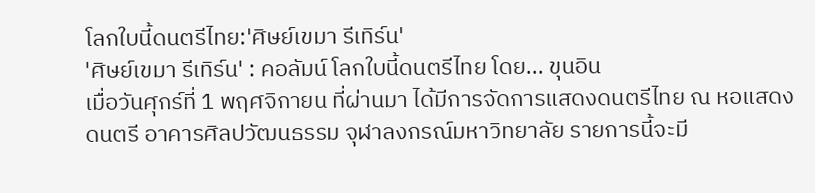โลกใบนี้ดนตรีไทย:'ศิษย์เขมา รีเทิร์น'
'ศิษย์เขมา รีเทิร์น' : คอลัมน์ โลกใบนี้ดนตรีไทย โดย... ขุนอิน
เมื่อวันศุกร์ที่ 1 พฤศจิกายน ที่ผ่านมา ได้มีการจัดการแสดงดนตรีไทย ณ หอแสดงดนตรี อาคารศิลปวัฒนธรรม จุฬาลงกรณ์มหาวิทยาลัย รายการนี้จะมี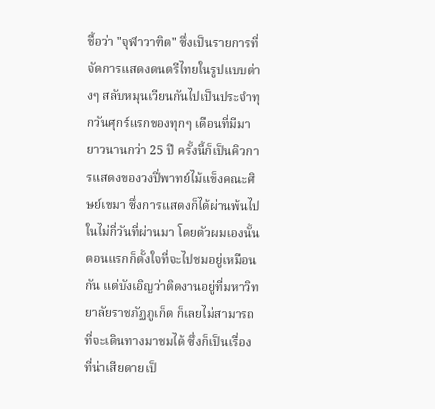ชื้อว่า "จุฬาวาฑิต" ซึ่งเป็นรายการที่จัดการแสดงดนตรีไทยในรูปแบบต่างๆ สลับหมุนเวียนกันไปเป็นประจำทุกวันศุกร์แรกของทุกๆ เดือนที่มีมายาวนานกว่า 25 ปี ครั้งนี้ก็เป็นคิวการแสดงของวงปี่พาทย์ไม้แข็งคณะศิษย์เขมา ซึ่งการแสดงก็ได้ผ่านพ้นไปในไม่กี่วันที่ผ่านมา โดยตัวผมเองนั้นตอนแรกก็ตั้งใจที่จะไปชมอยู่เหมือนกัน แต่บังเอิญว่าติดงานอยู่ที่มหาวิทยาลัยราชภัฏภูเก็ต ก็เลยไม่สามารถที่จะเดินทางมาชมได้ ซึ่งก็เป็นเรื่องที่น่าเสียดายเป็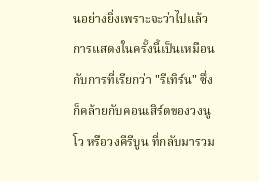นอย่างยิ่งเพราะจะว่าไปแล้วการแสดงในครั้งนี้เป็นเหมือนกับการที่เรียกว่า "รีเทิร์น" ซึ่งก็คล้ายกับคอนเสิร์ตของวงนูโว หรือวงคีรีบูน ที่กลับมารวม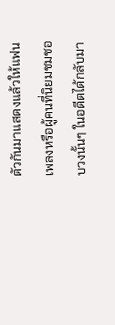ตัวกันมาแสดงแล้วให้แฟนเพลงหรือผู้คนที่นิยมชมชอบวงนั้นๆ ในอดีตได้กลับมา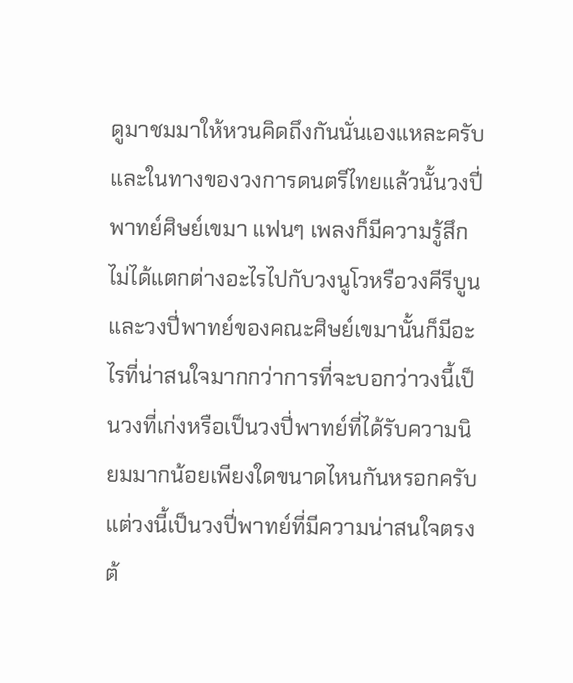ดูมาชมมาให้หวนคิดถึงกันนั่นเองแหละครับและในทางของวงการดนตรีไทยแล้วนั้นวงปี่พาทย์ศิษย์เขมา แฟนๆ เพลงก็มีความรู้สึกไม่ได้แตกต่างอะไรไปกับวงนูโวหรือวงคีรีบูน และวงปี่พาทย์ของคณะศิษย์เขมานั้นก็มีอะไรที่น่าสนใจมากกว่าการที่จะบอกว่าวงนี้เป็นวงที่เก่งหรือเป็นวงปี่พาทย์ที่ได้รับความนิยมมากน้อยเพียงใดขนาดไหนกันหรอกครับแต่วงนี้เป็นวงปี่พาทย์ที่มีความน่าสนใจตรงต้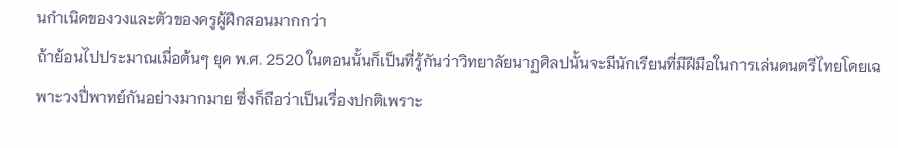นกำเนิดของวงและตัวของครูผู้ฝึกสอนมากกว่า
ถ้าย้อนไปประมาณเมื่อต้นๆ ยุค พ.ศ. 2520 ในตอนนั้นก็เป็นที่รู้กันว่าวิทยาลัยนาฏศิลปนั้นจะมีนักเรียนที่มีฝีมือในการเล่นดนตรีไทยโดยเฉพาะวงปี่พาทย์กันอย่างมากมาย ซึ่งก็ถือว่าเป็นเรื่องปกติเพราะ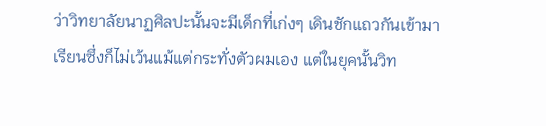ว่าวิทยาลัยนาฏศิลปะนั้นจะมีเด็กที่เก่งๆ เดินชักแถวกันเข้ามาเรียนซึ่งก็ไม่เว้นแม้แต่กระทั่งตัวผมเอง แต่ในยุคนั้นวิท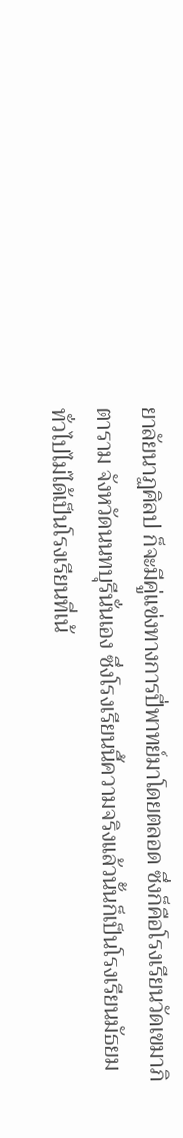ยาลัยนาฏศิลป ก็จะมีคู่แข่งทางการปี่พาทย์มาโดยตลอด ซึ่งก็คือโรงเรียนวัดเขมาภิตาราม จังหวัดนนทบุรีนั่นเอง ซึ่งโรงเรียนนี้ความจริงแล้วนั้นก็เป็นโรงเรียนมัธยมทั่วไปไม่ได้เป็นโรงเรียนที่เน้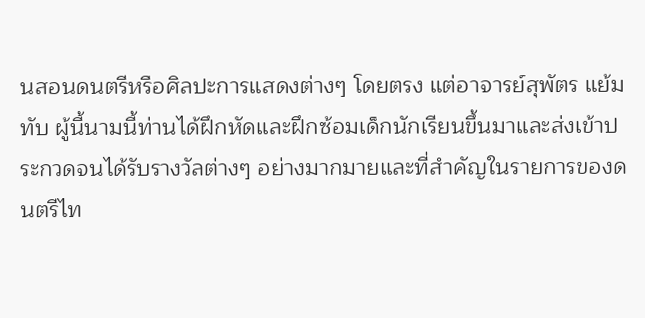นสอนดนตรีหรือศิลปะการแสดงต่างๆ โดยตรง แต่อาจารย์สุพัตร แย้มทับ ผู้นี้นามนี้ท่านได้ฝึกหัดและฝึกซ้อมเด็กนักเรียนขึ้นมาและส่งเข้าประกวดจนได้รับรางวัลต่างๆ อย่างมากมายและที่สำคัญในรายการของดนตรีไท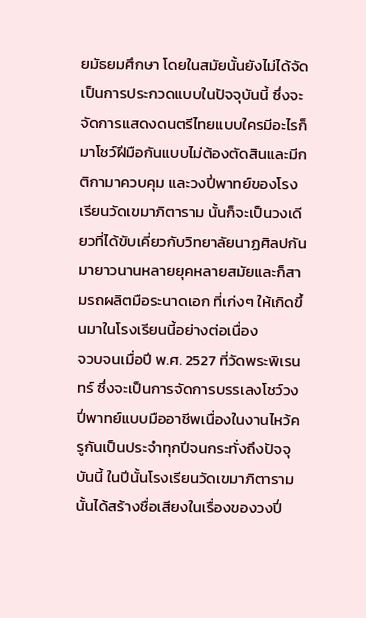ยมัธยมศึกษา โดยในสมัยนั้นยังไม่ได้จัดเป็นการประกวดแบบในปัจจุบันนี้ ซึ่งจะจัดการแสดงดนตรีไทยแบบใครมีอะไรก็มาโชว์ฝีมือกันแบบไม่ต้องตัดสินและมีกติกามาควบคุม และวงปี่พาทย์ของโรงเรียนวัดเขมาภิตาราม นั้นก็จะเป็นวงเดียวที่ได้ขับเคี่ยวกับวิทยาลัยนาฏศิลปกันมายาวนานหลายยุคหลายสมัยและก็สามรถผลิตมือระนาดเอก ที่เก่งๆ ให้เกิดขึ้นมาในโรงเรียนนี้อย่างต่อเนื่อง
จวบจนเมื่อปี พ.ศ. 2527 ที่วัดพระพิเรนทร์ ซึ่งจะเป็นการจัดการบรรเลงโชว์วงปี่พาทย์แบบมืออาชีพเนื่องในงานไหว้ครูกันเป็นประจำทุกปีจนกระทั่งถึงปัจจุบันนี้ ในปีนั้นโรงเรียนวัดเขมาภิตารามนั้นได้สร้างชื่อเสียงในเรื่องของวงปี่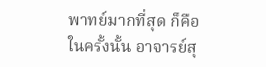พาทย์มากที่สุด ก็คือในครั้งนั้น อาจารย์สุ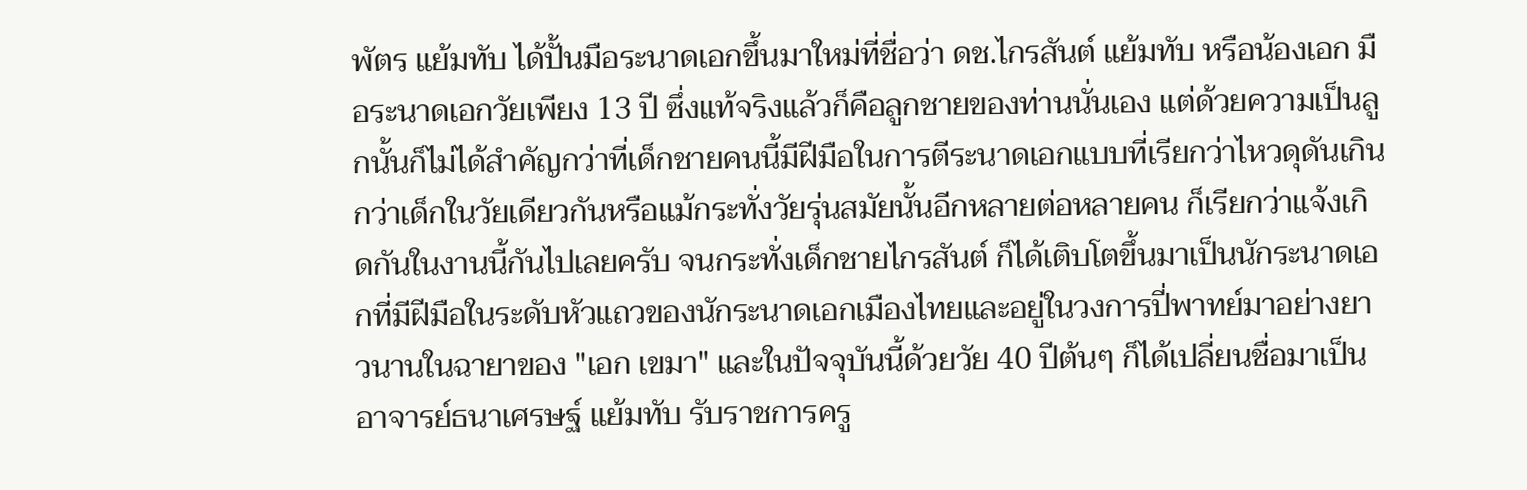พัตร แย้มทับ ได้ปั้นมือระนาดเอกขึ้นมาใหม่ที่ชื่อว่า ดช.ไกรสันต์ แย้มทับ หรือน้องเอก มือระนาดเอกวัยเพียง 13 ปี ซึ่งแท้จริงแล้วก็คือลูกชายของท่านนั่นเอง แต่ด้วยความเป็นลูกนั้นก็ไม่ได้สำคัญกว่าที่เด็กชายคนนี้มีฝีมือในการตีระนาดเอกแบบที่เรียกว่าไหวดุดันเกินกว่าเด็กในวัยเดียวกันหรือแม้กระทั่งวัยรุ่นสมัยนั้นอีกหลายต่อหลายคน ก็เรียกว่าแจ้งเกิดกันในงานนี้กันไปเลยครับ จนกระทั่งเด็กชายไกรสันต์ ก็ได้เติบโตขึ้นมาเป็นนักระนาดเอกที่มีฝีมือในระดับหัวแถวของนักระนาดเอกเมืองไทยและอยู่ในวงการปี่พาทย์มาอย่างยาวนานในฉายาของ "เอก เขมา" และในปัจจุบันนี้ด้วยวัย 40 ปีต้นๆ ก็ได้เปลี่ยนชื่อมาเป็น อาจารย์ธนาเศรษฐ์ แย้มทับ รับราชการครู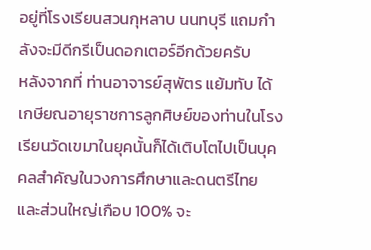อยู่ที่โรงเรียนสวนกุหลาบ นนทบุรี แถมกำลังจะมีดีกรีเป็นดอกเตอร์อีกด้วยครับ
หลังจากที่ ท่านอาจารย์สุพัตร แย้มทับ ได้เกษียณอายุราชการลูกศิษย์ของท่านในโรงเรียนวัดเขมาในยุคนั้นก็ได้เติบโตไปเป็นบุคคลสำคัญในวงการศึกษาและดนตรีไทย และส่วนใหญ่เกือบ 100% จะ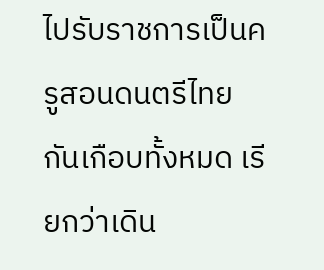ไปรับราชการเป็นครูสอนดนตรีไทยกันเกือบทั้งหมด เรียกว่าเดิน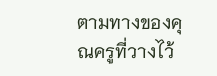ตามทางของคุณครูที่วางไว้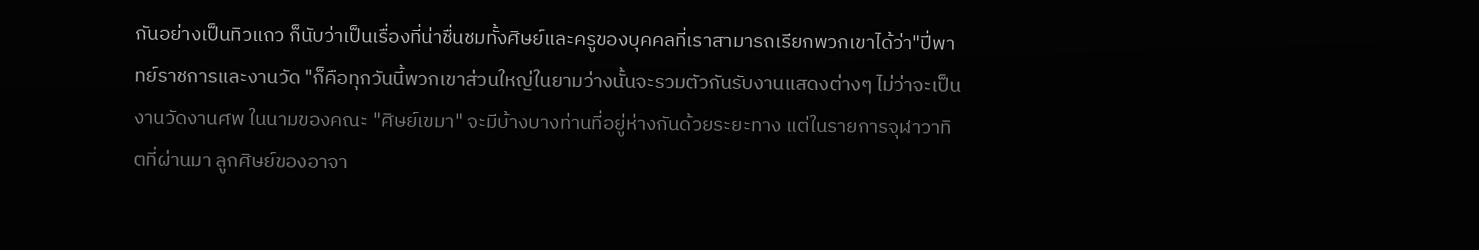กันอย่างเป็นทิวแถว ก็นับว่าเป็นเรื่องที่น่าชื่นชมทั้งศิษย์และครูของบุคคลที่เราสามารถเรียกพวกเขาได้ว่า"ปี่พาทย์ราชการและงานวัด "ก็คือทุกวันนี้พวกเขาส่วนใหญ่ในยามว่างนั้นจะรวมตัวกันรับงานแสดงต่างๆ ไม่ว่าจะเป็นงานวัดงานศพ ในนามของคณะ "ศิษย์เขมา" จะมีบ้างบางท่านที่อยู่ห่างกันด้วยระยะทาง แต่ในรายการจุฬาวาทิตที่ผ่านมา ลูกศิษย์ของอาจา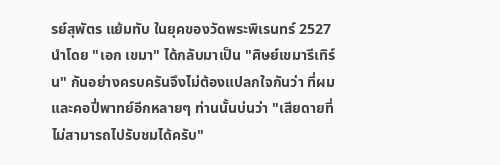รย์สุพัตร แย้มทับ ในยุคของวัดพระพิเรนทร์ 2527 นำโดย "เอก เขมา" ได้กลับมาเป็น "ศิษย์เขมารีเทิร์น" กันอย่างครบครันจึงไม่ต้องแปลกใจกันว่า ที่ผมและคอปี่พาทย์อีกหลายๆ ท่านนั้นบ่นว่า "เสียดายที่ไม่สามารถไปรับชมได้ครับ"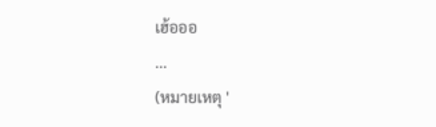เฮ้อออ
...
(หมายเหตุ '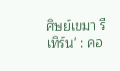ศิษย์เขมา รีเทิร์น' : คอ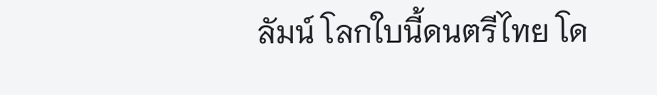ลัมน์ โลกใบนี้ดนตรีไทย โด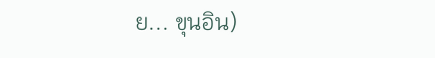ย... ขุนอิน)